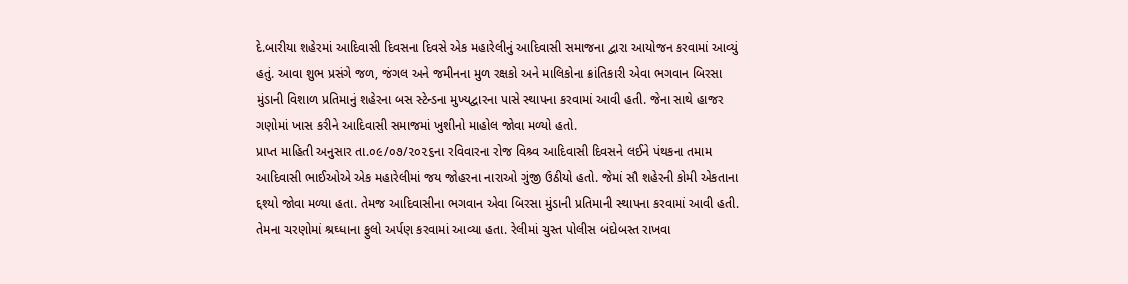દે.બારીયા શહેરમાં આદિવાસી દિવસના દિવસે એક મહારેલીનું આદિવાસી સમાજના દ્વારા આયોજન કરવામાં આવ્યું હતું. આવા શુભ પ્રસંગે જળ, જંગલ અને જમીનના મુળ રક્ષકો અને માલિકોના ક્રાંતિકારી એવા ભગવાન બિરસા મુંડાની વિશાળ પ્રતિમાનું શહેરના બસ સ્ટેન્ડના મુખ્યદ્વારના પાસે સ્થાપના કરવામાં આવી હતી. જેના સાથે હાજર ગણોમાં ખાસ કરીને આદિવાસી સમાજમાં ખુશીનો માહોલ જોવા મળ્યો હતો.
પ્રાપ્ત માહિતી અનુસાર તા.૦૯/૦૭/૨૦૨૬ના રવિવારના રોજ વિશ્ર્વ આદિવાસી દિવસને લઈને પંથકના તમામ આદિવાસી ભાઈઓએ એક મહારેલીમાં જય જોહરના નારાઓ ગુંજી ઉઠીયો હતો. જેમાં સૌ શહેરની કોમી એકતાના દ્દશ્યો જોવા મળ્યા હતા. તેમજ આદિવાસીના ભગવાન એવા બિરસા મુંડાની પ્રતિમાની સ્થાપના કરવામાં આવી હતી. તેમના ચરણોમાં શ્રઘ્ધાના ફુલો અર્પણ કરવામાં આવ્યા હતા. રેલીમાં ચુસ્ત પોલીસ બંદોબસ્ત રાખવા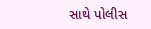સાથે પોલીસ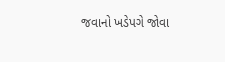જવાનો ખડેપગે જોવા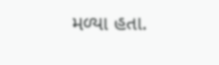મળ્યા હતા.